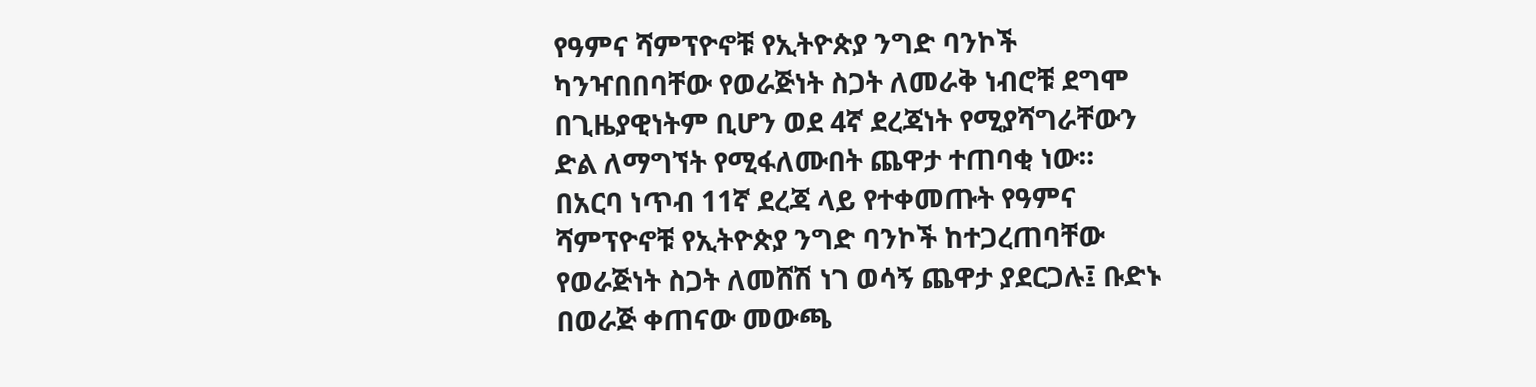የዓምና ሻምፕዮኖቹ የኢትዮጵያ ንግድ ባንኮች ካንዣበበባቸው የወራጅነት ስጋት ለመራቅ ነብሮቹ ደግሞ በጊዜያዊነትም ቢሆን ወደ 4ኛ ደረጃነት የሚያሻግራቸውን ድል ለማግኘት የሚፋለሙበት ጨዋታ ተጠባቂ ነው።
በአርባ ነጥብ 11ኛ ደረጃ ላይ የተቀመጡት የዓምና ሻምፕዮኖቹ የኢትዮጵያ ንግድ ባንኮች ከተጋረጠባቸው የወራጅነት ስጋት ለመሸሽ ነገ ወሳኝ ጨዋታ ያደርጋሉ፤ ቡድኑ በወራጅ ቀጠናው መውጫ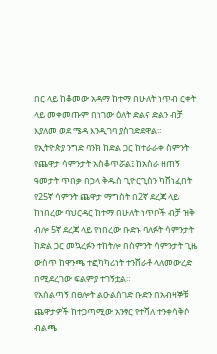በር ላይ ከቆመው አዳማ ከተማ በሁለት ነጥብ ርቀት ላይ መቀመጡም በነገው ዕለት ድልና ድልን ብቻ እያለመ ወደ ሜዳ እንዲገባ ያስገድደዋል።
የኢትዮጵያ ንግድ ባንክ ከድል ጋር ከተራራቀ ስምንት የጨዋታ ሳምንታት አስቆጥሯል፤ ከአስራ ዘጠኝ ዓመታት ጥበቃ በኃላ ቅዱስ ጊዮርጊስን ካሸነፈበት የ25ኛ ሳምንት ጨዋታ ማግስት በ2ኛ ደረጃ ላይ ከነበረው ባህርዳር ከተማ በሁለት ነጥቦች ብቻ ዝቅ ብሎ 5ኛ ደረጃ ላይ የነበረው ቡድኑ ባለፉት ሳምንታት ከድል ጋር መኳረፉን ተከትሎ በስምንት ሳምንታት ጊዜ ውስጥ ከዋንጫ ተፎካካሪነት ተንሸራቶ ላለመውረድ በሚደረገው ፍልምያ ተገኝቷል።
የአሰልጣኝ በፀሎት ልዑልሰገድ ቡድን በአብዛኞቹ ጨዋታዎች ከተጋጣሚው አንፃር የተሻለ ተንቀሳቅሶ ብልጫ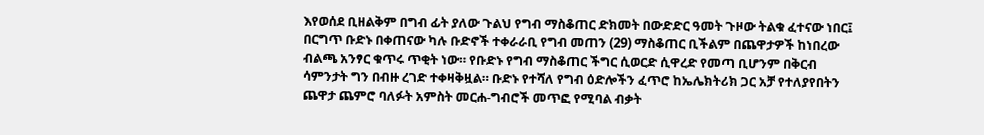እየወሰደ ቢዘልቅም በግብ ፊት ያለው ጉልህ የግብ ማስቆጠር ድክመት በውድድር ዓመት ጉዞው ትልቁ ፈተናው ነበር፤ በርግጥ ቡድኑ በቀጠናው ካሉ ቡድኖች ተቀራራቢ የግብ መጠን (29) ማስቆጠር ቢችልም በጨዋታዎች ከነበረው ብልጫ አንፃር ቁጥሩ ጥቂት ነው። የቡድኑ የግብ ማስቆጠር ችግር ሲወርድ ሲዋረድ የመጣ ቢሆንም በቅርብ ሳምንታት ግን በብዙ ረገድ ተቀዛቅዟል። ቡድኑ የተሻለ የግብ ዕድሎችን ፈጥሮ ከኤሌክትሪክ ጋር አቻ የተለያየበትን ጨዋታ ጨምሮ ባለፉት አምስት መርሐ-ግብሮች መጥፎ የሚባል ብቃት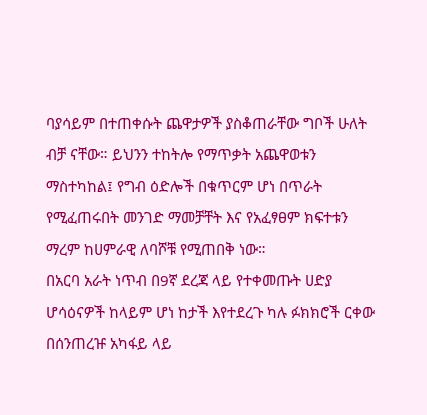ባያሳይም በተጠቀሱት ጨዋታዎች ያስቆጠራቸው ግቦች ሁለት ብቻ ናቸው። ይህንን ተከትሎ የማጥቃት አጨዋወቱን ማስተካከል፤ የግብ ዕድሎች በቁጥርም ሆነ በጥራት የሚፈጠሩበት መንገድ ማመቻቸት እና የአፈፃፀም ክፍተቱን ማረም ከሀምራዊ ለባሾቹ የሚጠበቅ ነው።
በአርባ አራት ነጥብ በ9ኛ ደረጃ ላይ የተቀመጡት ሀድያ ሆሳዕናዎች ከላይም ሆነ ከታች እየተደረጉ ካሉ ፉክክሮች ርቀው በሰንጠረዡ አካፋይ ላይ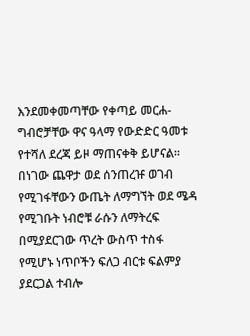እንደመቀመጣቸው የቀጣይ መርሐ-ግብሮቻቸው ዋና ዓላማ የውድድር ዓመቱ የተሻለ ደረጃ ይዞ ማጠናቀቅ ይሆናል።
በነገው ጨዋታ ወደ ሰንጠረዡ ወገብ የሚገፋቸውን ውጤት ለማግኘት ወደ ሜዳ የሚገቡት ነብሮቹ ራሱን ለማትረፍ በሚያደርገው ጥረት ውስጥ ተስፋ የሚሆኑ ነጥቦችን ፍለጋ ብርቱ ፍልምያ ያደርጋል ተብሎ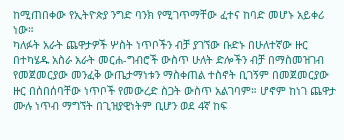ከሚጠበቀው የኢትዮጵያ ንግድ ባንክ የሚገጥማቸው ፈተና ከባድ መሆኑ አይቀሪ ነው።
ካለፉት አራት ጨዋታዎች ሦስት ነጥቦችን ብቻ ያገኘው ቡድኑ በሁለተኛው ዙር በተካሄዱ አስራ አራት መርሐ-ግብሮች ውስጥ ሁለት ድሎችን ብቻ በማስመዝገብ የመጀመርያው መንፈቅ ውጤታማነቱን ማስቀጠል ተስኖት ቢገኝም በመጀመርያው ዙር በሰበሰባቸው ነጥቦች የመውረድ ስጋት ውስጥ አልገባም። ሆኖም ከነገ ጨዋታ ሙሉ ነጥብ ማግኘት በጊዝያዊነትም ቢሆን ወደ 4ኛ ከፍ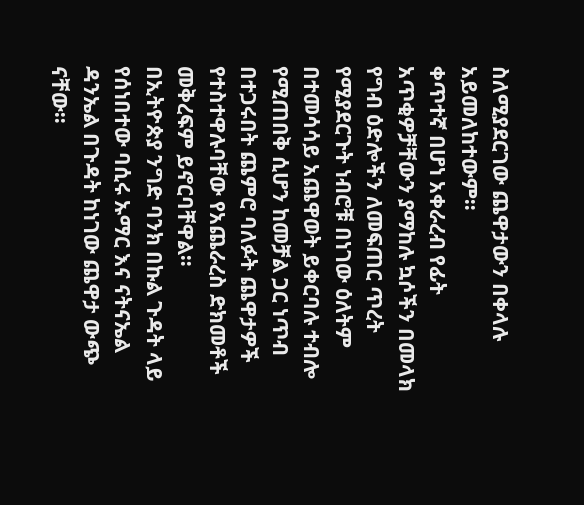ስለሚያደርገው ጨዋታውን በቀላሉ አይመለከተውም።
ቀጥተኛ በሆነ አቀራረብ የፊት አጥቂዎቻቸውን ያማከሉ ኳሶችን በመላክ የግብ ዕድሎችን ለመፍጠር ጥረት የሚያደርጉት ነብሮቹ በነገው ዕለትም በተመሳሳይ አጨዋወት ይቀርባሉ ተብሎ የሚጠበቅ ሲሆን ከመቻል ጋር ነጥብ በተጋሩበት ጨምሮ ባለፉት ጨዋታዎች የተስተዋሉባቸው የአጨራረስ ድክመቶች መቅረፍም ይኖርባቸዋል።
በኢትዮጵያ ንግድ ባንክ በኩል ጉዳት ላይ የሰነበተው ባሲሩ ኡማር እና ናትናኤል ዳንኤል በጉዳት ከነገው ጨዋታ ውጭ ናቸው።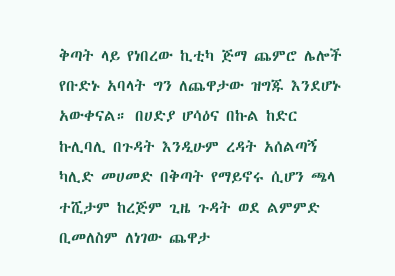ቅጣት ላይ የነበረው ኪቲካ ጅማ ጨምሮ ሌሎች የቡድኑ አባላት ግን ለጨዋታው ዝግጁ እንደሆኑ አውቀናል። በሀድያ ሆሳዕና በኩል ከድር ኩሊባሊ በጉዳት እንዲሁም ረዳት አሰልጣኝ ካሊድ መሀመድ በቅጣት የማይኖሩ ሲሆን ጫላ ተሺታም ከረጅም ጊዜ ጉዳት ወደ ልምምድ ቢመለስም ለነገው ጨዋታ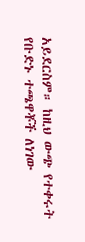አይደርስም። ከዚህ ውጭ የተቀሩት የቡድኑ ተጫዋቾች ለነገው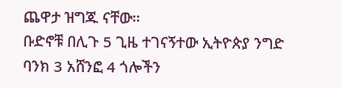ጨዋታ ዝግጁ ናቸው።
ቡድኖቹ በሊጉ 5 ጊዜ ተገናኝተው ኢትዮጵያ ንግድ ባንክ 3 አሸንፎ 4 ጎሎችን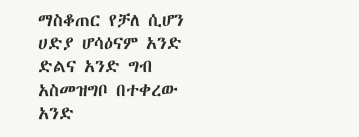ማስቆጠር የቻለ ሲሆን ሀድያ ሆሳዕናም አንድ ድልና አንድ ግብ አስመዝግቦ በተቀረው አንድ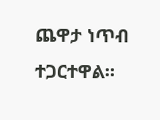ጨዋታ ነጥብ ተጋርተዋል።